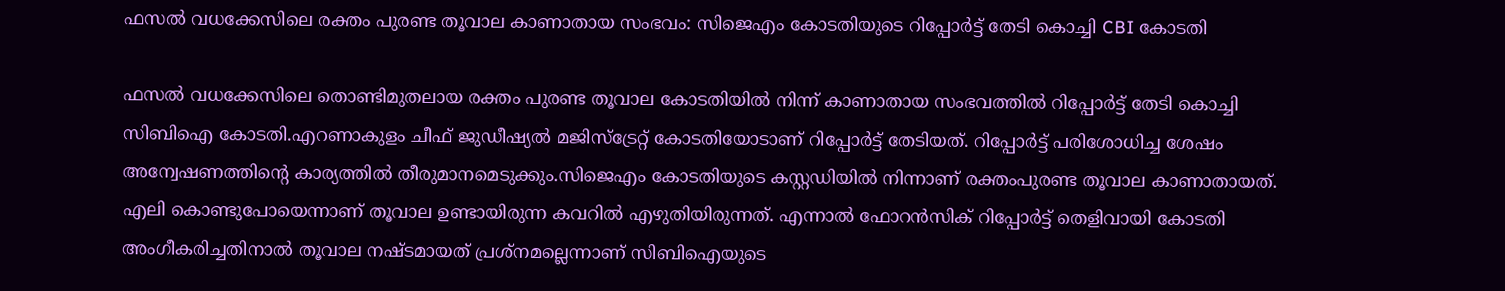ഫസല്‍ വധക്കേസിലെ രക്തം പുരണ്ട തൂവാല കാണാതായ സംഭവം: സിജെഎം കോടതിയുടെ റിപ്പോര്‍ട്ട് തേടി കൊച്ചി CBI കോടതി

ഫസല്‍ വധക്കേസിലെ തൊണ്ടിമുതലായ രക്തം പുരണ്ട തൂവാല കോടതിയില്‍ നിന്ന് കാണാതായ സംഭവത്തില്‍ റിപ്പോര്‍ട്ട് തേടി കൊച്ചി സിബിഐ കോടതി.എറണാകുളം ചീഫ് ജുഡീഷ്യല്‍ മജിസ്‌ട്രേറ്റ് കോടതിയോടാണ് റിപ്പോര്‍ട്ട് തേടിയത്. റിപ്പോര്‍ട്ട് പരിശോധിച്ച ശേഷം അന്വേഷണത്തിന്റെ കാര്യത്തില്‍ തീരുമാനമെടുക്കും.സിജെഎം കോടതിയുടെ കസ്റ്റഡിയില്‍ നിന്നാണ് രക്തംപുരണ്ട തൂവാല കാണാതായത്. എലി കൊണ്ടുപോയെന്നാണ് തൂവാല ഉണ്ടായിരുന്ന കവറില്‍ എഴുതിയിരുന്നത്. എന്നാല്‍ ഫോറന്‍സിക് റിപ്പോര്‍ട്ട് തെളിവായി കോടതി അംഗീകരിച്ചതിനാല്‍ തൂവാല നഷ്ടമായത് പ്രശ്‌നമല്ലെന്നാണ് സിബിഐയുടെ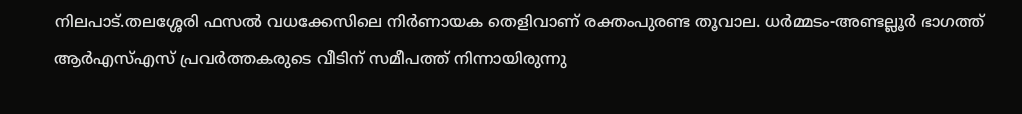നിലപാട്.തലശ്ശേരി ഫസല്‍ വധക്കേസിലെ നിര്‍ണായക തെളിവാണ് രക്തംപുരണ്ട തൂവാല. ധര്‍മ്മടം-അണ്ടല്ലൂര്‍ ഭാഗത്ത് ആര്‍എസ്‌എസ് പ്രവര്‍ത്തകരുടെ വീടിന് സമീപത്ത് നിന്നായിരുന്നു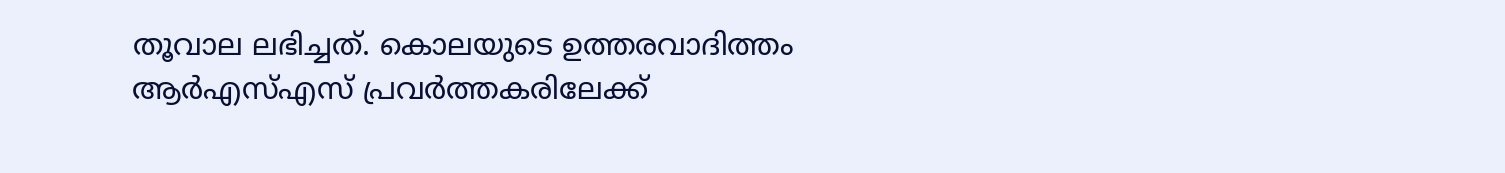തൂവാല ലഭിച്ചത്. കൊലയുടെ ഉത്തരവാദിത്തം ആര്‍എസ്‌എസ് പ്രവര്‍ത്തകരിലേക്ക്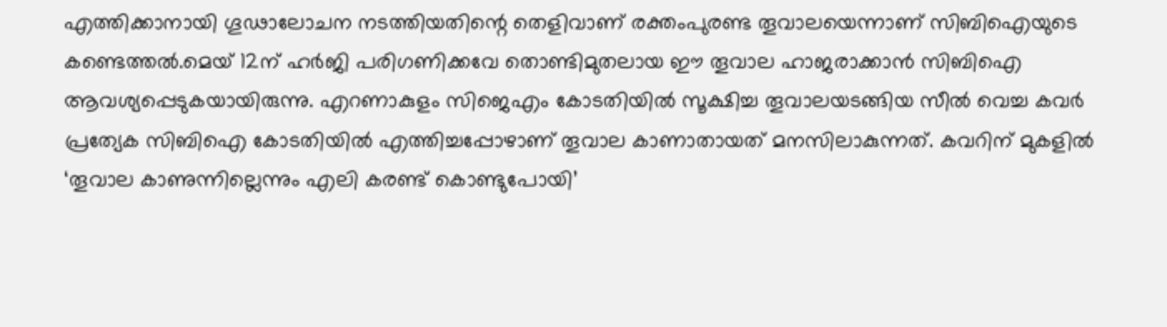എത്തിക്കാനായി ഗൂഢാലോചന നടത്തിയതിന്റെ തെളിവാണ് രക്തംപുരണ്ട തൂവാലയെന്നാണ് സിബിഐയുടെ കണ്ടെത്തല്‍.മെയ് 12ന് ഹര്‍ജി പരിഗണിക്കവേ തൊണ്ടിമുതലായ ഈ തൂവാല ഹാജരാക്കാന്‍ സിബിഐ ആവശ്യപ്പെടുകയായിരുന്നു. എറണാകുളം സിജെഎം കോടതിയില്‍ സൂക്ഷിച്ച തൂവാലയടങ്ങിയ സീല്‍ വെച്ച കവര്‍ പ്രത്യേക സിബിഐ കോടതിയില്‍ എത്തിച്ചപ്പോഴാണ് തൂവാല കാണാതായത് മനസിലാകുന്നത്. കവറിന് മുകളില്‍ ‘തൂവാല കാണുന്നില്ലെന്നും എലി കരണ്ട് കൊണ്ടുപോയി’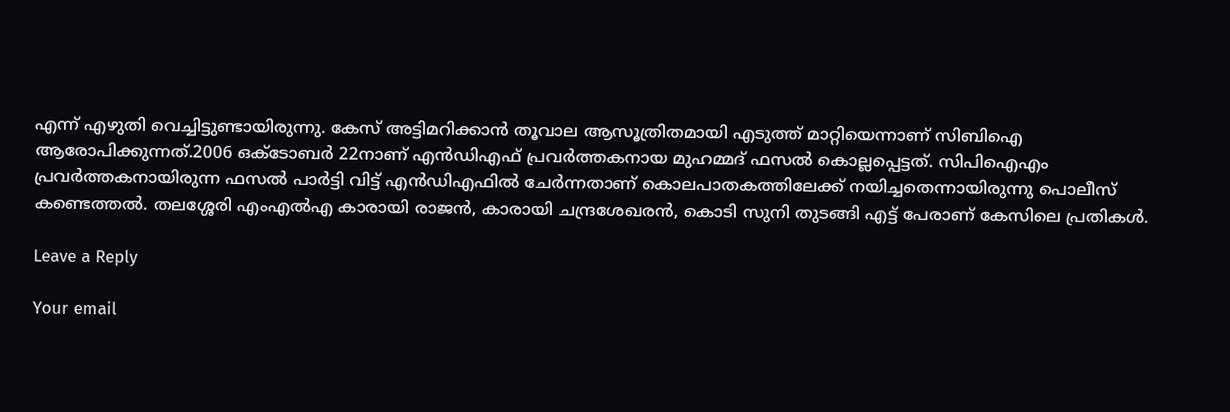എന്ന് എഴുതി വെച്ചിട്ടുണ്ടായിരുന്നു. കേസ് അട്ടിമറിക്കാന്‍ തൂവാല ആസൂത്രിതമായി എടുത്ത് മാറ്റിയെന്നാണ് സിബിഐ ആരോപിക്കുന്നത്.2006 ഒക്ടോബര്‍ 22നാണ് എന്‍ഡിഎഫ് പ്രവര്‍ത്തകനായ മുഹമ്മദ് ഫസല്‍ കൊല്ലപ്പെട്ടത്. സിപിഐഎം പ്രവര്‍ത്തകനായിരുന്ന ഫസല്‍ പാര്‍ട്ടി വിട്ട് എന്‍ഡിഎഫില്‍ ചേര്‍ന്നതാണ് കൊലപാതകത്തിലേക്ക് നയിച്ചതെന്നായിരുന്നു പൊലീസ് കണ്ടെത്തല്‍. തലശ്ശേരി എംഎല്‍എ കാരായി രാജന്‍, കാരായി ചന്ദ്രശേഖരന്‍, കൊടി സുനി തുടങ്ങി എട്ട് പേരാണ് കേസിലെ പ്രതികള്‍.

Leave a Reply

Your email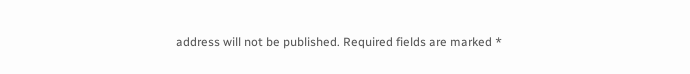address will not be published. Required fields are marked *